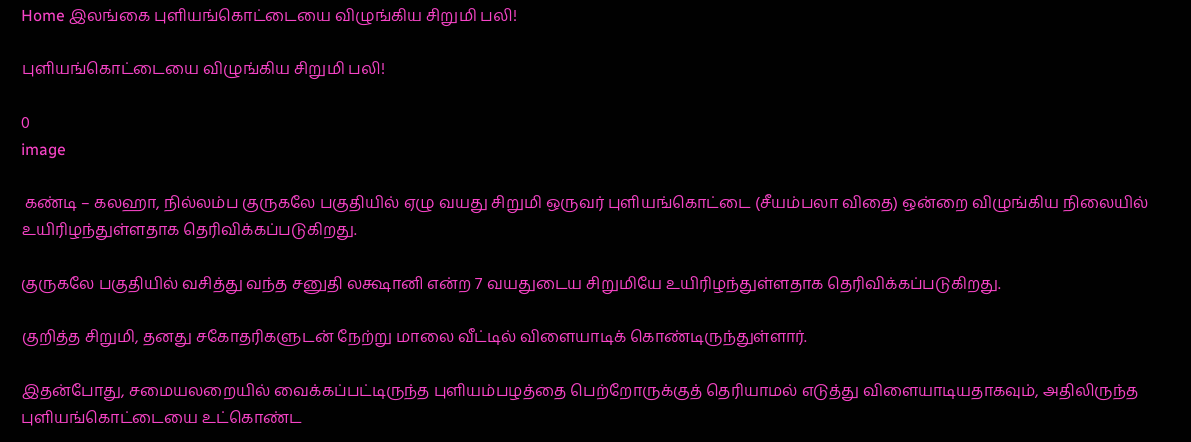Home இலங்கை புளியங்கொட்டையை விழுங்கிய சிறுமி பலி!

புளியங்கொட்டையை விழுங்கிய சிறுமி பலி!

0
image

 கண்டி – கலஹா, நில்லம்ப குருகலே பகுதியில் ஏழு வயது சிறுமி ஒருவர் புளியங்கொட்டை (சீயம்பலா விதை) ஒன்றை விழுங்கிய நிலையில் உயிரிழந்துள்ளதாக தெரிவிக்கப்படுகிறது.

குருகலே பகுதியில் வசித்து வந்த சனுதி லக்ஷானி என்ற 7 வயதுடைய சிறுமியே உயிரிழந்துள்ளதாக தெரிவிக்கப்படுகிறது.

குறித்த சிறுமி, தனது சகோதரிகளுடன் நேற்று மாலை வீட்டில் விளையாடிக் கொண்டிருந்துள்ளார்.

இதன்போது, சமையலறையில் வைக்கப்பட்டிருந்த புளியம்பழத்தை பெற்றோருக்குத் தெரியாமல் எடுத்து விளையாடியதாகவும், அதிலிருந்த புளியங்கொட்டையை உட்கொண்ட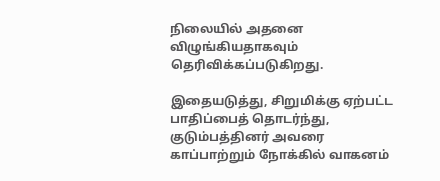நிலையில் அதனை விழுங்கியதாகவும் தெரிவிக்கப்படுகிறது.

இதையடுத்து, சிறுமிக்கு ஏற்பட்ட பாதிப்பைத் தொடர்ந்து, குடும்பத்தினர் அவரை காப்பாற்றும் நோக்கில் வாகனம்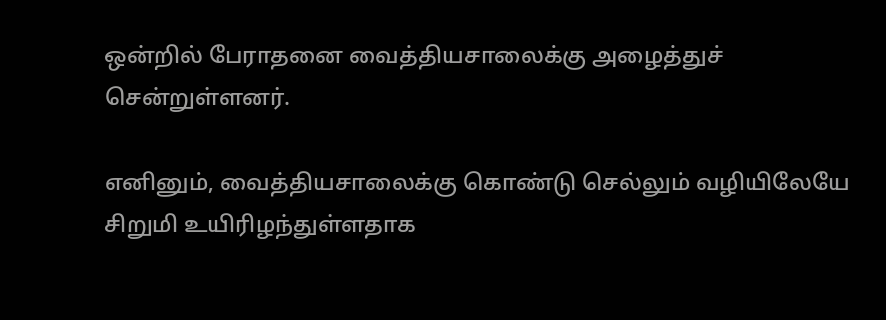ஒன்றில் பேராதனை வைத்தியசாலைக்கு அழைத்துச் சென்றுள்ளனர்.

எனினும், வைத்தியசாலைக்கு கொண்டு செல்லும் வழியிலேயே சிறுமி உயிரிழந்துள்ளதாக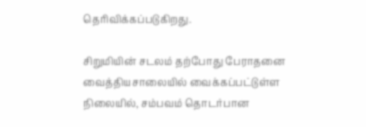தெரிவிக்கப்படுகிறது.

சிறுமியின் சடலம் தற்போது பேராதனை வைத்தியசாலையில் வைக்கப்பட்டுள்ள நிலையில், சம்பவம் தொடர்பான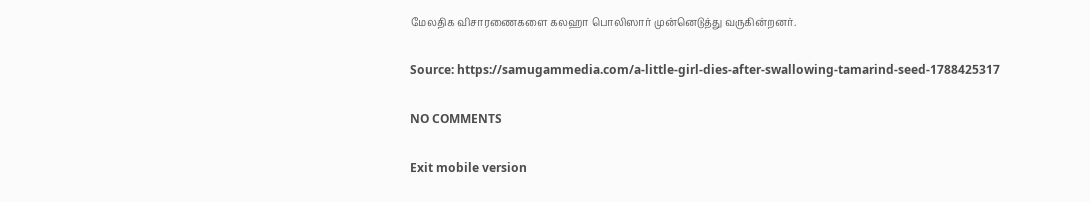மேலதிக விசாரணைகளை கலஹா பொலிஸார் முன்னெடுத்து வருகின்றனர்.

Source: https://samugammedia.com/a-little-girl-dies-after-swallowing-tamarind-seed-1788425317

NO COMMENTS

Exit mobile version